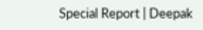Special Report | Deepak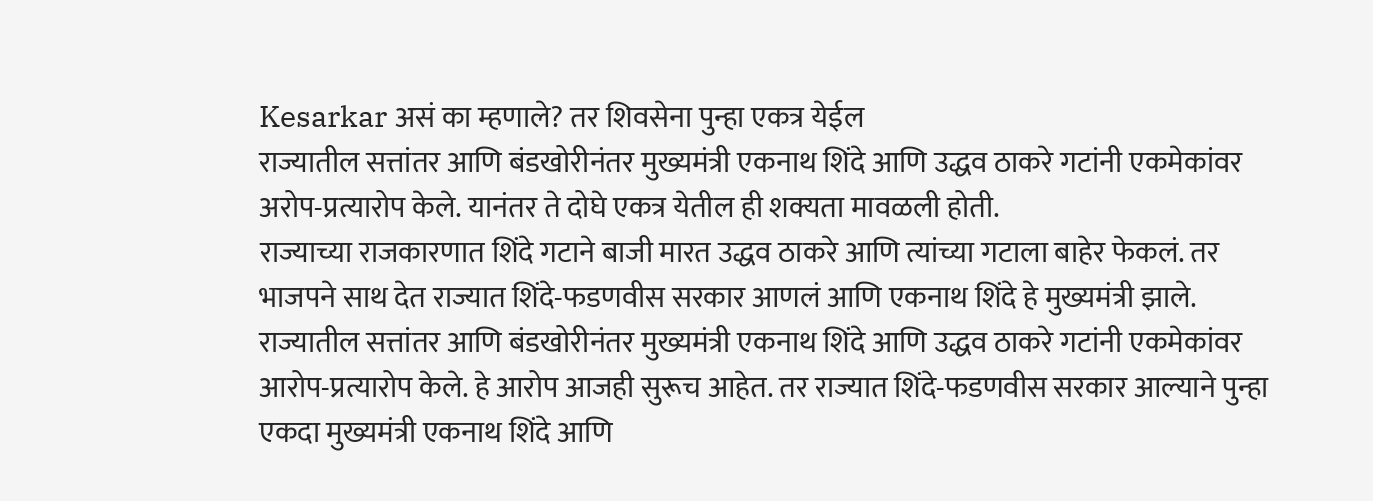Kesarkar असं का म्हणाले? तर शिवसेना पुन्हा एकत्र येईल
राज्यातील सत्तांतर आणि बंडखोरीनंतर मुख्यमंत्री एकनाथ शिंदे आणि उद्धव ठाकरे गटांनी एकमेकांवर अरोप-प्रत्यारोप केले. यानंतर ते दोघे एकत्र येतील ही शक्यता मावळली होती.
राज्याच्या राजकारणात शिंदे गटाने बाजी मारत उद्धव ठाकरे आणि त्यांच्या गटाला बाहेर फेकलं. तर भाजपने साथ देत राज्यात शिंदे-फडणवीस सरकार आणलं आणि एकनाथ शिंदे हे मुख्यमंत्री झाले.
राज्यातील सत्तांतर आणि बंडखोरीनंतर मुख्यमंत्री एकनाथ शिंदे आणि उद्धव ठाकरे गटांनी एकमेकांवर आरोप-प्रत्यारोप केले. हे आरोप आजही सुरूच आहेत. तर राज्यात शिंदे-फडणवीस सरकार आल्याने पुन्हा एकदा मुख्यमंत्री एकनाथ शिंदे आणि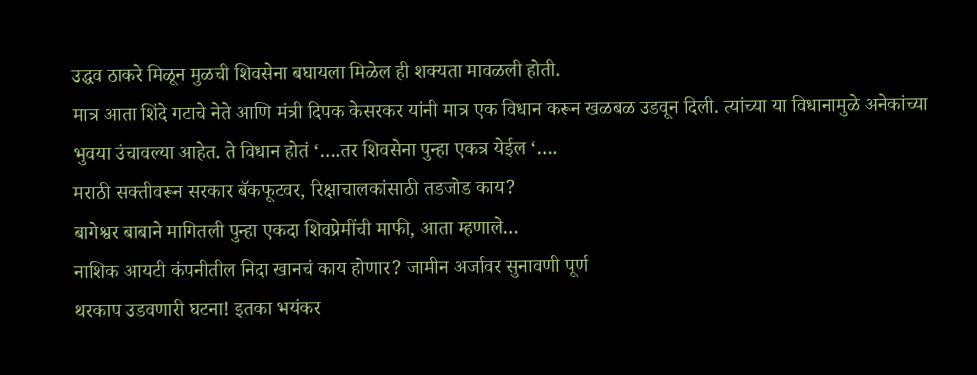उद्धव ठाकरे मिळून मुळची शिवसेना बघायला मिळेल ही शक्यता मावळली होती.
मात्र आता शिंदे गटाचे नेते आणि मंत्री दिपक केसरकर यांनी मात्र एक विधान करून खळबळ उडवून दिली. त्यांच्या या विधानामुळे अनेकांच्या भुवया उंचावल्या आहेत. ते विधान होतं ‘….तर शिवसेना पुन्हा एकत्र येईल ‘….
मराठी सक्तीवरून सरकार बॅकफूटवर, रिक्षाचालकांसाठी तडजोड काय?
बागेश्वर बाबाने मागितली पुन्हा एकदा शिवप्रेमींची माफी, आता म्हणाले…
नाशिक आयटी कंपनीतील निदा खानचं काय होणार? जामीन अर्जावर सुनावणी पूर्ण
थरकाप उडवणारी घटना! इतका भयंकर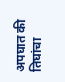अपघात की तिघांचा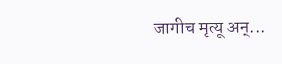जागीच मृत्यू अन्...